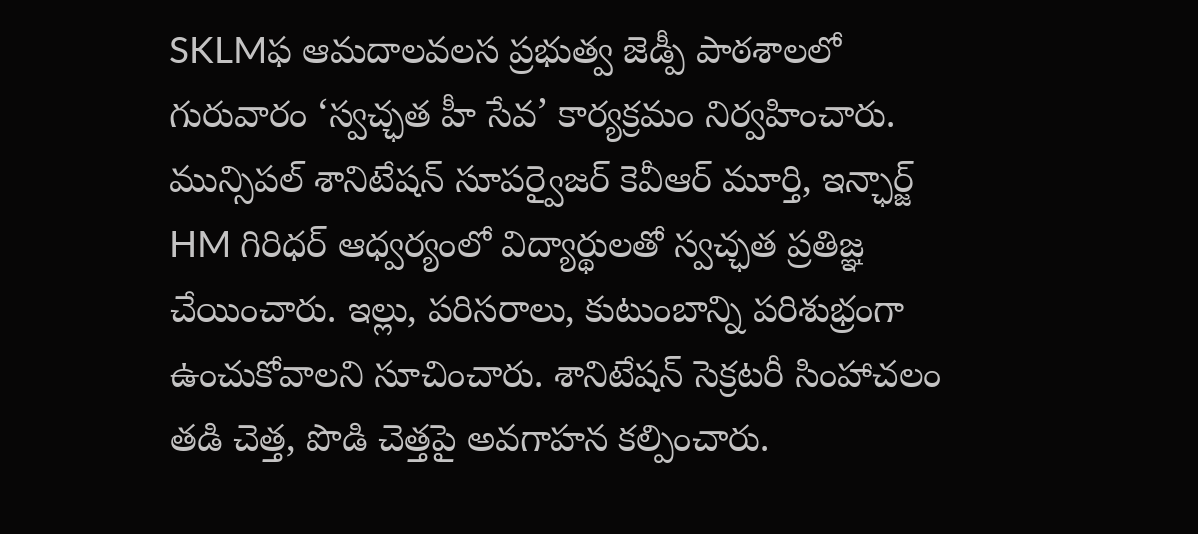SKLMఫ ఆమదాలవలస ప్రభుత్వ జెడ్పీ పాఠశాలలో గురువారం ‘స్వచ్ఛత హీ సేవ’ కార్యక్రమం నిర్వహించారు. మున్సిపల్ శానిటేషన్ సూపర్వైజర్ కెవీఆర్ మూర్తి, ఇన్ఛార్జ్ HM గిరిధర్ ఆధ్వర్యంలో విద్యార్థులతో స్వచ్ఛత ప్రతిజ్ఞ చేయించారు. ఇల్లు, పరిసరాలు, కుటుంబాన్ని పరిశుభ్రంగా ఉంచుకోవాలని సూచించారు. శానిటేషన్ సెక్రటరీ సింహాచలం తడి చెత్త, పొడి చెత్తపై అవగాహన కల్పించారు.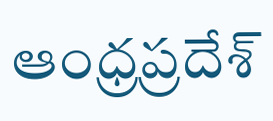ఆంధ్రప్రదేశ్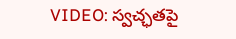VIDEO: స్వచ్ఛతపై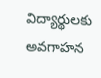విద్యార్థులకు అవగాహన